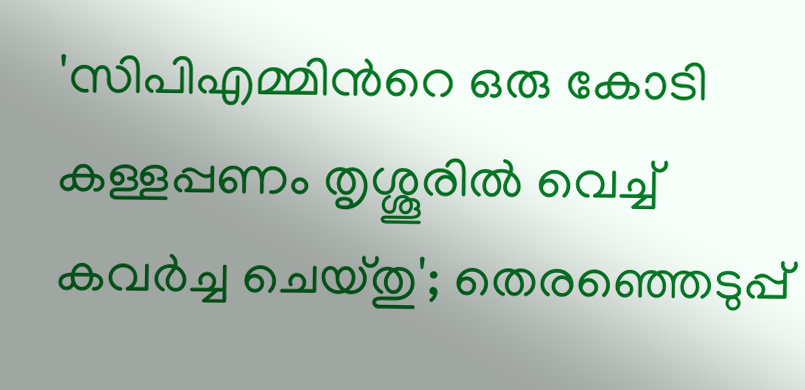'സിപിഎമ്മിന്‍റെ ഒരു കോടി കള്ളപ്പണം തൃശ്ശൂരില്‍ വെച്ച് കവര്‍ച്ച ചെയ്തു'; തെരഞ്ഞെടുപ്പ്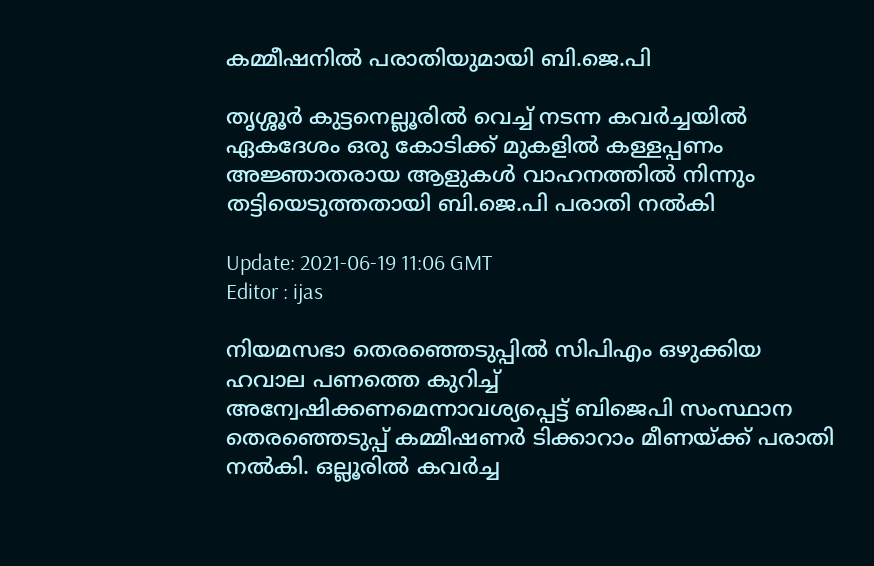കമ്മീഷനില്‍ പരാതിയുമായി ബി.ജെ.പി

തൃശ്ശൂര്‍ കുട്ടനെല്ലൂരില്‍ വെച്ച് നടന്ന കവര്‍ച്ചയില്‍ ഏകദേശം ഒരു കോടിക്ക് മുകളില്‍ കള്ളപ്പണം അജ്ഞാതരായ ആളുകള്‍ വാഹനത്തില്‍ നിന്നും തട്ടിയെടുത്തതായി ബി.ജെ.പി പരാതി നല്‍കി

Update: 2021-06-19 11:06 GMT
Editor : ijas

നിയമസഭാ തെരഞ്ഞെടുപ്പിൽ സിപിഎം ഒഴുക്കിയ ഹവാല പണത്തെ കുറിച്ച് അന്വേഷിക്കണമെന്നാവശ്യപ്പെട്ട് ബിജെപി സംസ്ഥാന തെരഞ്ഞെടുപ്പ് കമ്മീഷണർ ടിക്കാറാം മീണയ്ക്ക് പരാതി നൽകി. ഒല്ലൂരിൽ കവർച്ച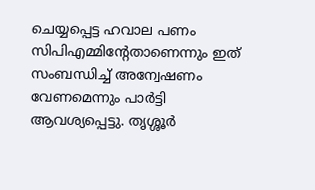ചെയ്യപ്പെട്ട ഹവാല പണം സിപിഎമ്മിന്‍റേതാണെന്നും ഇത് സംബന്ധിച്ച് അന്വേഷണം വേണമെന്നും പാർട്ടി ആവശ്യപ്പെട്ടു. തൃശ്ശൂർ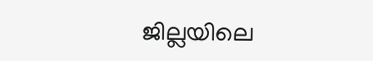ജില്ലയിലെ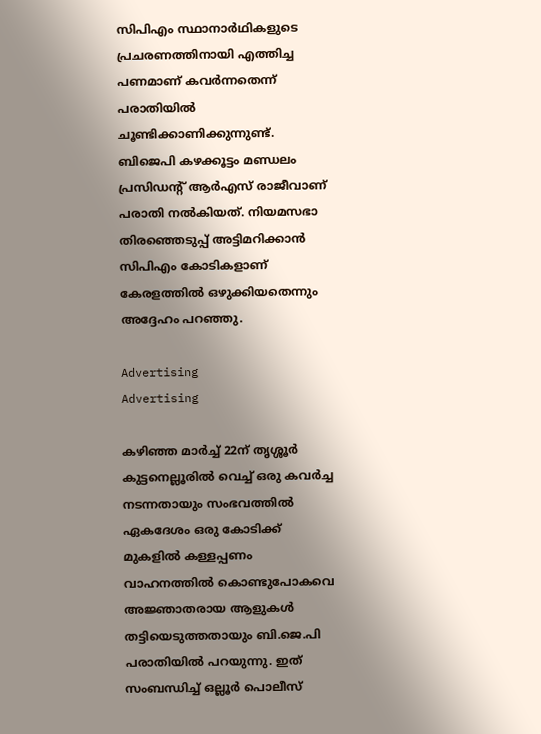സിപിഎം സ്ഥാനാർഥികളുടെ പ്രചരണത്തിനായി എത്തിച്ച പണമാണ് കവർന്നതെന്ന് പരാതിയിൽ ചൂണ്ടിക്കാണിക്കുന്നുണ്ട്. ബിജെപി കഴക്കൂട്ടം മണ്ഡലം പ്രസിഡന്റ് ആർഎസ് രാജീവാണ് പരാതി നൽകിയത്. നിയമസഭാ തിരഞ്ഞെടുപ്പ് അട്ടിമറിക്കാൻ സിപിഎം കോടികളാണ് കേരളത്തിൽ ഒഴുക്കിയതെന്നും അദ്ദേഹം പറഞ്ഞു.

Advertising
Advertising

കഴിഞ്ഞ മാര്‍ച്ച് 22ന് തൃശ്ശൂര്‍ കുട്ടനെല്ലൂരില്‍ വെച്ച് ഒരു കവര്‍ച്ച നടന്നതായും സംഭവത്തില്‍ ഏകദേശം ഒരു കോടിക്ക് മുകളില്‍ കള്ളപ്പണം വാഹനത്തില്‍ കൊണ്ടുപോകവെ അജ്ഞാതരായ ആളുകള്‍ തട്ടിയെടുത്തതായും ബി.ജെ.പി പരാതിയില്‍ പറയുന്നു. ഇത് സംബന്ധിച്ച് ഒല്ലൂര്‍ പൊലീസ്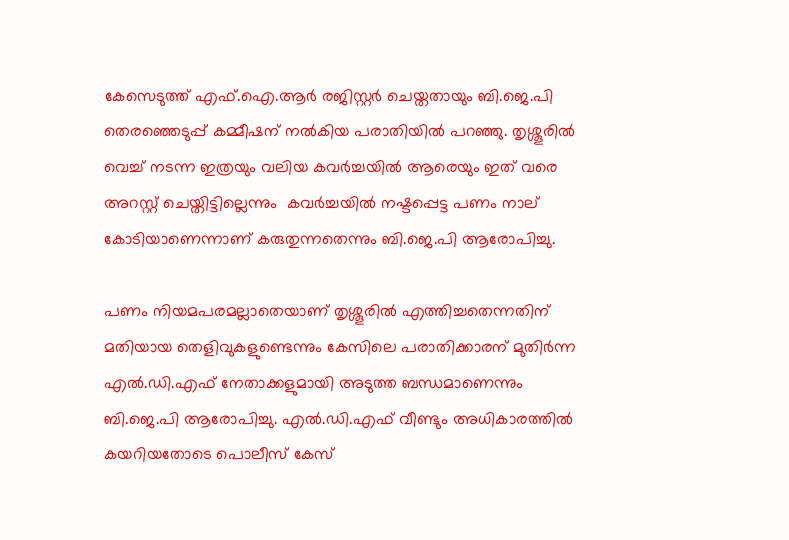കേസെടുത്ത് എഫ്.ഐ.ആര്‍ രജിസ്റ്റര്‍ ചെയ്തതായും ബി.ജെ.പി തെരഞ്ഞെടുപ്പ് കമ്മീഷന് നല്‍കിയ പരാതിയില്‍ പറഞ്ഞു. തൃശ്ശൂരില്‍ വെച്ച് നടന്ന ഇത്രയും വലിയ കവര്‍ച്ചയില്‍ ആരെയും ഇത് വരെ അറസ്റ്റ് ചെയ്തിട്ടില്ലെന്നും  കവര്‍ച്ചയില്‍ നഷ്ടപ്പെട്ട പണം നാല് കോടിയാണെന്നാണ് കരുതുന്നതെന്നും ബി.ജെ.പി ആരോപിച്ചു.

പണം നിയമപരമല്ലാതെയാണ് തൃശ്ശൂരില്‍ എത്തിച്ചതെന്നതിന് മതിയായ തെളിവുകളുണ്ടെന്നും കേസിലെ പരാതിക്കാരന് മുതിര്‍ന്ന എല്‍.ഡി.എഫ് നേതാക്കളുമായി അടുത്ത ബന്ധമാണെന്നും ബി.ജെ.പി ആരോപിച്ചു. എല്‍.ഡി.എഫ് വീണ്ടും അധികാരത്തില്‍ കയറിയതോടെ പൊലീസ് കേസ്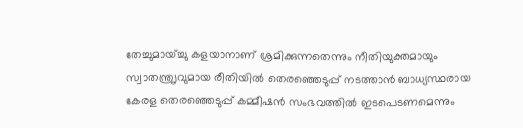തേച്ചുമായ്ച്ചു കളയാനാണ് ശ്രമിക്കുന്നതെന്നും നീതിയുക്തമായും സ്വാതന്ത്രൃവുമായ രീതിയില്‍ തെരഞ്ഞെടുപ്പ് നടത്താന്‍ ബാധ്യസ്ഥരായ കേരള തെരഞ്ഞെടുപ്പ് കമ്മീഷന്‍ സംഭവത്തില്‍ ഇടപെടണമെന്നും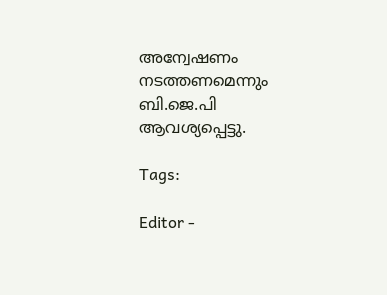അന്വേഷണം നടത്തണമെന്നും ബി.ജെ.പി ആവശ്യപ്പെട്ടു.

Tags:

Editor -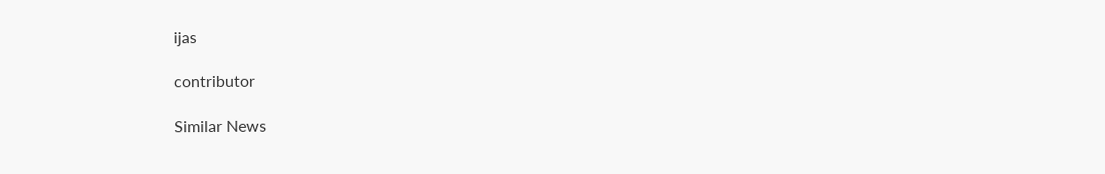ijas

contributor

Similar News